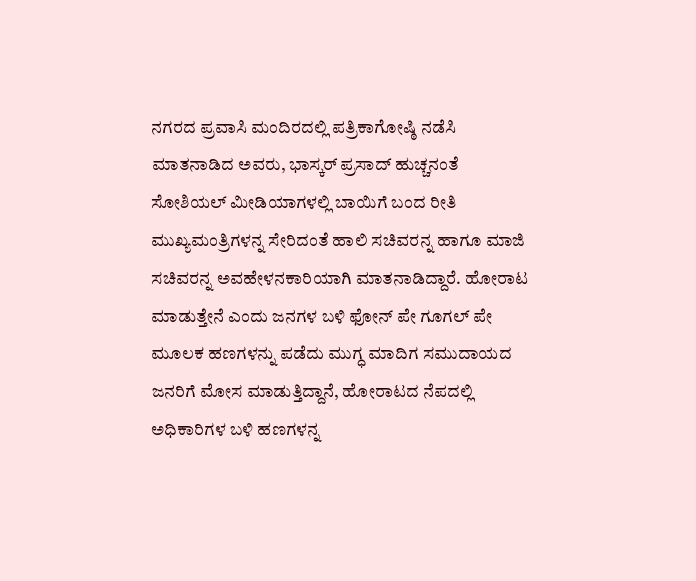ನಗರದ ಪ್ರವಾಸಿ ಮಂದಿರದಲ್ಲಿ ಪತ್ರಿಕಾಗೋಷ್ಠಿ ನಡೆಸಿ ಮಾತನಾಡಿದ ಅವರು, ಭಾಸ್ಕರ್ ಪ್ರಸಾದ್ ಹುಚ್ಚನಂತೆ ಸೋಶಿಯಲ್ ಮೀಡಿಯಾಗಳಲ್ಲಿ ಬಾಯಿಗೆ ಬಂದ ರೀತಿ ಮುಖ್ಯಮಂತ್ರಿಗಳನ್ನ ಸೇರಿದಂತೆ ಹಾಲಿ ಸಚಿವರನ್ನ ಹಾಗೂ ಮಾಜಿ ಸಚಿವರನ್ನ ಅವಹೇಳನಕಾರಿಯಾಗಿ ಮಾತನಾಡಿದ್ದಾರೆ. ಹೋರಾಟ ಮಾಡುತ್ತೇನೆ ಎಂದು ಜನಗಳ ಬಳಿ ಫೋನ್ ಪೇ ಗೂಗಲ್ ಪೇ ಮೂಲಕ ಹಣಗಳನ್ನು ಪಡೆದು ಮುಗ್ಧ ಮಾದಿಗ ಸಮುದಾಯದ ಜನರಿಗೆ ಮೋಸ ಮಾಡುತ್ತಿದ್ದಾನೆ, ಹೋರಾಟದ ನೆಪದಲ್ಲಿ ಅಧಿಕಾರಿಗಳ ಬಳಿ ಹಣಗಳನ್ನ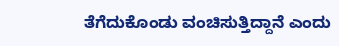ತೆಗೆದುಕೊಂಡು ವಂಚಿಸುತ್ತಿದ್ದಾನೆ ಎಂದು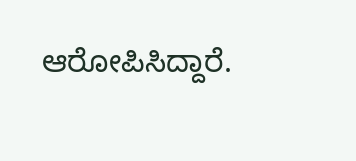ಆರೋಪಿಸಿದ್ದಾರೆ.